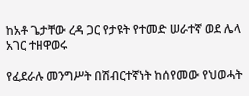ከአቶ ጌታቸው ረዳ ጋር የታዩት የተመድ ሠራተኛ ወደ ሌላ አገር ተዘዋወሩ

የፈደራሉ መንግሥት በሽብርተኛነት ከሰየመው የህወሓት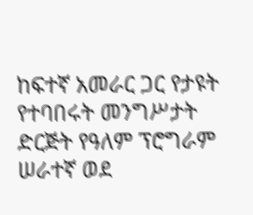ከፍተኛ አመራር ጋር የታዩት የተባበሩት መንግሥታት ድርጅት የዓለም ፕሮግራም ሠራተኛ ወደ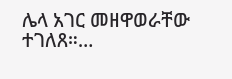ሌላ አገር መዘዋወራቸው ተገለጸ።…